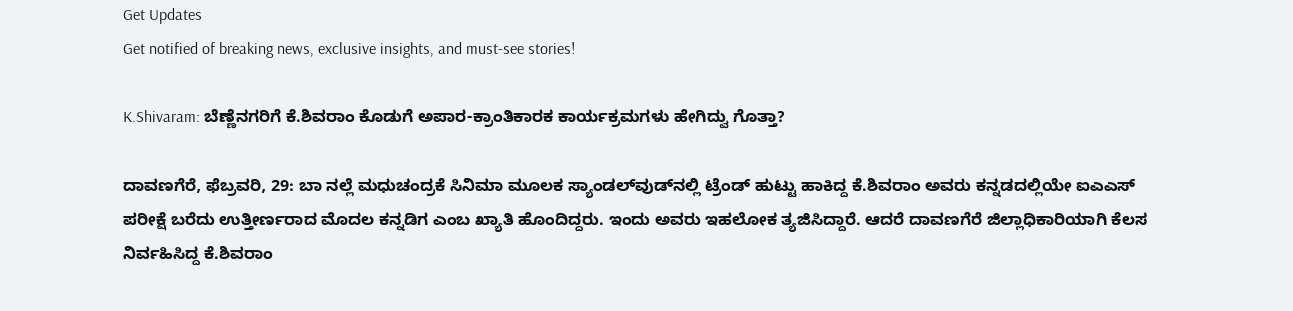Get Updates
Get notified of breaking news, exclusive insights, and must-see stories!

K.Shivaram: ಬೆಣ್ಣೆನಗರಿಗೆ ಕೆ.ಶಿವರಾಂ ಕೊಡುಗೆ ಅಪಾರ-ಕ್ರಾಂತಿಕಾರಕ ಕಾರ್ಯಕ್ರಮಗಳು ಹೇಗಿದ್ವು ಗೊತ್ತಾ?

ದಾವಣಗೆರೆ, ಫೆಬ್ರವರಿ, 29: ಬಾ ನಲ್ಲೆ ಮಧುಚಂದ್ರಕೆ ಸಿನಿಮಾ ಮೂಲಕ ಸ್ಯಾಂಡಲ್‌ವುಡ್‌ನಲ್ಲಿ ಟ್ರೆಂಡ್ ಹುಟ್ಟು ಹಾಕಿದ್ದ ಕೆ.ಶಿವರಾಂ ಅವರು ಕನ್ನಡದಲ್ಲಿಯೇ ಐಎಎಸ್ ಪರೀಕ್ಷೆ ಬರೆದು ಉತ್ತೀರ್ಣರಾದ ಮೊದಲ ಕನ್ನಡಿಗ ಎಂಬ ಖ್ಯಾತಿ ಹೊಂದಿದ್ದರು. ಇಂದು ಅವರು ಇಹಲೋಕ ತ್ಯಜಿಸಿದ್ದಾರೆ. ಆದರೆ ದಾವಣಗೆರೆ ಜಿಲ್ಲಾಧಿಕಾರಿಯಾಗಿ ಕೆಲಸ ನಿರ್ವಹಿಸಿದ್ದ ಕೆ.ಶಿವರಾಂ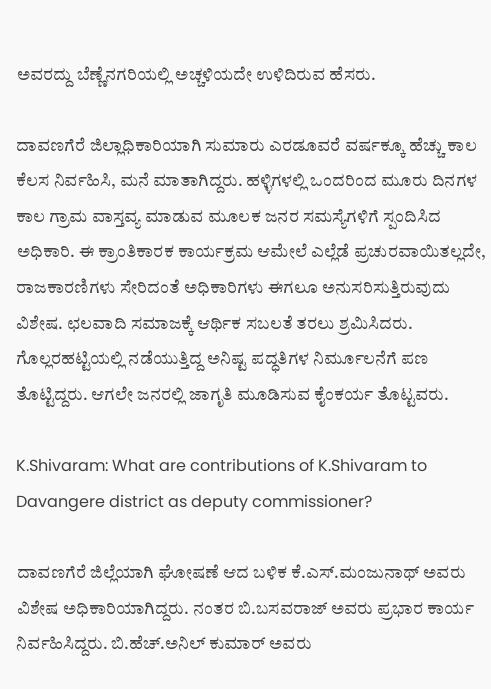ಅವರದ್ದು ಬೆಣ್ಣೆನಗರಿಯಲ್ಲಿ ಅಚ್ಚಳಿಯದೇ ಉಳಿದಿರುವ ಹೆಸರು.

ದಾವಣಗೆರೆ ಜಿಲ್ಲಾಧಿಕಾರಿಯಾಗಿ ಸುಮಾರು ಎರಡೂವರೆ ವರ್ಷಕ್ಕೂ ಹೆಚ್ಚು ಕಾಲ ಕೆಲಸ ನಿರ್ವಹಿಸಿ, ಮನೆ ಮಾತಾಗಿದ್ದರು. ಹಳ್ಳಿಗಳಲ್ಲಿ ಒಂದರಿಂದ ಮೂರು ದಿನಗಳ ಕಾಲ ಗ್ರಾಮ ವಾಸ್ತವ್ಯ ಮಾಡುವ ಮೂಲಕ ಜನರ ಸಮಸ್ಯೆಗಳಿಗೆ ಸ್ಪಂದಿಸಿದ ಅಧಿಕಾರಿ. ಈ ಕ್ರಾಂತಿಕಾರಕ ಕಾರ್ಯಕ್ರಮ ಆಮೇಲೆ ಎಲ್ಲೆಡೆ ಪ್ರಚುರವಾಯಿತಲ್ಲದೇ, ರಾಜಕಾರಣಿಗಳು ಸೇರಿದಂತೆ ಅಧಿಕಾರಿಗಳು ಈಗಲೂ ಅನುಸರಿಸುತ್ತಿರುವುದು ವಿಶೇಷ. ಛಲವಾದಿ ಸಮಾಜಕ್ಕೆ ಆರ್ಥಿಕ ಸಬಲತೆ ತರಲು ಶ್ರಮಿಸಿದರು. ಗೊಲ್ಲರಹಟ್ಟಿಯಲ್ಲಿ ನಡೆಯುತ್ತಿದ್ದ ಅನಿಷ್ಟ ಪದ್ಧತಿಗಳ ನಿರ್ಮೂಲನೆಗೆ ಪಣ ತೊಟ್ಟಿದ್ದರು. ಆಗಲೇ ಜನರಲ್ಲಿ ಜಾಗೃತಿ ಮೂಡಿಸುವ ಕೈಂಕರ್ಯ ತೊಟ್ಟವರು.

K.Shivaram: What are contributions of K.Shivaram to Davangere district as deputy commissioner?

ದಾವಣಗೆರೆ ಜಿಲ್ಲೆಯಾಗಿ ಘೋಷಣೆ ಆದ ಬಳಿಕ ಕೆ.ಎಸ್.ಮಂಜುನಾಥ್ ಅವರು ವಿಶೇಷ ಅಧಿಕಾರಿಯಾಗಿದ್ದರು. ನಂತರ ಬಿ.ಬಸವರಾಜ್ ಅವರು ಪ್ರಭಾರ ಕಾರ್ಯ ನಿರ್ವಹಿಸಿದ್ದರು. ಬಿ.ಹೆಚ್.ಅನಿಲ್ ಕುಮಾರ್ ಅವರು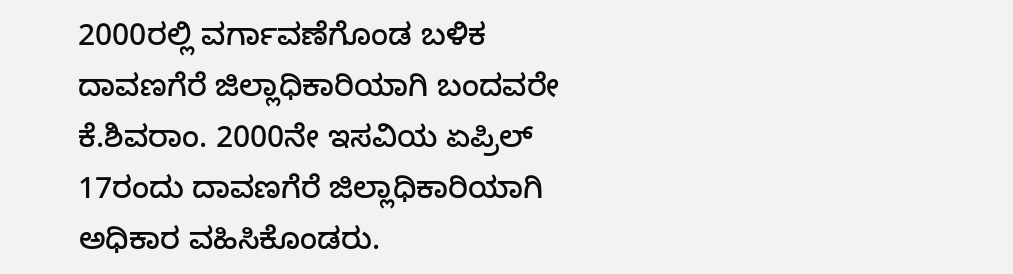2000ರಲ್ಲಿ ವರ್ಗಾವಣೆಗೊಂಡ ಬಳಿಕ ದಾವಣಗೆರೆ ಜಿಲ್ಲಾಧಿಕಾರಿಯಾಗಿ ಬಂದವರೇ ಕೆ.ಶಿವರಾಂ. 2000ನೇ ಇಸವಿಯ ಏಪ್ರಿಲ್ 17ರಂದು ದಾವಣಗೆರೆ ಜಿಲ್ಲಾಧಿಕಾರಿಯಾಗಿ ಅಧಿಕಾರ ವಹಿಸಿಕೊಂಡರು.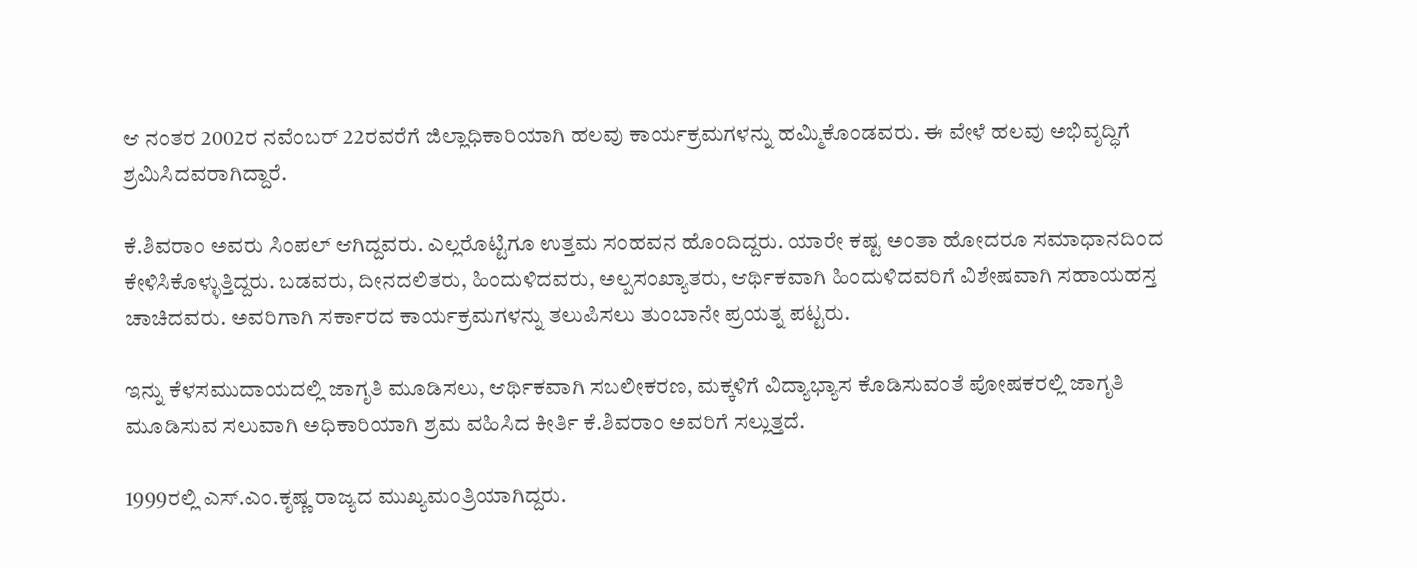ಆ ನಂತರ 2002ರ ನವೆಂಬರ್ 22ರವರೆಗೆ ಜಿಲ್ಲಾಧಿಕಾರಿಯಾಗಿ ಹಲವು ಕಾರ್ಯಕ್ರಮಗಳನ್ನು ಹಮ್ಮಿಕೊಂಡವರು. ಈ ವೇಳೆ ಹಲವು ಅಭಿವೃದ್ಧಿಗೆ ಶ್ರಮಿಸಿದವರಾಗಿದ್ದಾರೆ.

ಕೆ.ಶಿವರಾಂ ಅವರು ಸಿಂಪಲ್ ಆಗಿದ್ದವರು. ಎಲ್ಲರೊಟ್ಟಿಗೂ ಉತ್ತಮ ಸಂಹವನ ಹೊಂದಿದ್ದರು. ಯಾರೇ ಕಷ್ಟ ಅಂತಾ ಹೋದರೂ ಸಮಾಧಾನದಿಂದ ಕೇಳಿಸಿಕೊಳ್ಳುತ್ತಿದ್ದರು. ಬಡವರು, ದೀನದಲಿತರು, ಹಿಂದುಳಿದವರು, ಅಲ್ಪಸಂಖ್ಯಾತರು, ಆರ್ಥಿಕವಾಗಿ ಹಿಂದುಳಿದವರಿಗೆ ವಿಶೇಷವಾಗಿ ಸಹಾಯಹಸ್ತ ಚಾಚಿದವರು. ಅವರಿಗಾಗಿ ಸರ್ಕಾರದ ಕಾರ್ಯಕ್ರಮಗಳನ್ನು ತಲುಪಿಸಲು ತುಂಬಾನೇ ಪ್ರಯತ್ನ ಪಟ್ಟರು.

ಇನ್ನು ಕೆಳಸಮುದಾಯದಲ್ಲಿ ಜಾಗೃತಿ ಮೂಡಿಸಲು, ಆರ್ಥಿಕವಾಗಿ ಸಬಲೀಕರಣ, ಮಕ್ಕಳಿಗೆ ವಿದ್ಯಾಭ್ಯಾಸ ಕೊಡಿಸುವಂತೆ ಪೋಷಕರಲ್ಲಿ ಜಾಗೃತಿ ಮೂಡಿಸುವ ಸಲುವಾಗಿ ಅಧಿಕಾರಿಯಾಗಿ ಶ್ರಮ ವಹಿಸಿದ ಕೀರ್ತಿ ಕೆ.ಶಿವರಾಂ ಅವರಿಗೆ ಸಲ್ಲುತ್ತದೆ.

1999ರಲ್ಲಿ ಎಸ್.ಎಂ.ಕೃಷ್ಣ ರಾಜ್ಯದ ಮುಖ್ಯಮಂತ್ರಿಯಾಗಿದ್ದರು.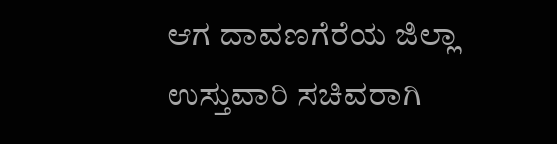ಆಗ ದಾವಣಗೆರೆಯ ಜಿಲ್ಲಾ ಉಸ್ತುವಾರಿ ಸಚಿವರಾಗಿ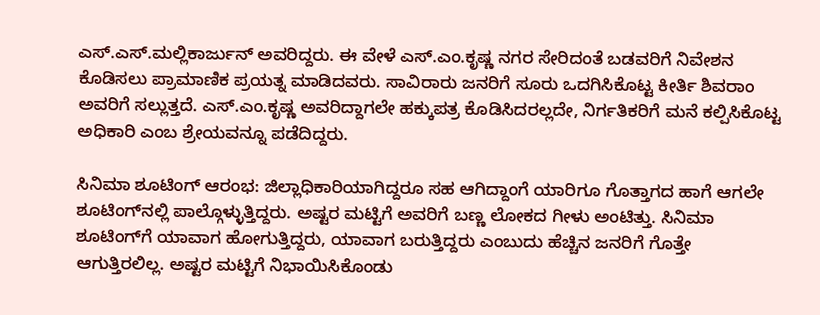ಎಸ್.ಎಸ್.ಮಲ್ಲಿಕಾರ್ಜುನ್ ಅವರಿದ್ದರು. ಈ ವೇಳೆ ಎಸ್.ಎಂ.ಕೃಷ್ಣ ನಗರ ಸೇರಿದಂತೆ ಬಡವರಿಗೆ ನಿವೇಶನ ಕೊಡಿಸಲು ಪ್ರಾಮಾಣಿಕ ಪ್ರಯತ್ನ ಮಾಡಿದವರು. ಸಾವಿರಾರು ಜನರಿಗೆ ಸೂರು ಒದಗಿಸಿಕೊಟ್ಟ ಕೀರ್ತಿ ಶಿವರಾಂ ಅವರಿಗೆ ಸಲ್ಲುತ್ತದೆ. ಎಸ್.ಎಂ.ಕೃಷ್ಣ ಅವರಿದ್ದಾಗಲೇ ಹಕ್ಕುಪತ್ರ ಕೊಡಿಸಿದರಲ್ಲದೇ, ನಿರ್ಗತಿಕರಿಗೆ ಮನೆ ಕಲ್ಪಿಸಿಕೊಟ್ಟ ಅಧಿಕಾರಿ ಎಂಬ ಶ್ರೇಯವನ್ನೂ ಪಡೆದಿದ್ದರು.

ಸಿನಿಮಾ ಶೂಟಿಂಗ್‌ ಆರಂಭ: ಜಿಲ್ಲಾಧಿಕಾರಿಯಾಗಿದ್ದರೂ ಸಹ ಆಗಿದ್ದಾಂಗೆ ಯಾರಿಗೂ ಗೊತ್ತಾಗದ ಹಾಗೆ ಆಗಲೇ ಶೂಟಿಂಗ್‌ನಲ್ಲಿ ಪಾಲ್ಗೊಳ್ಳುತ್ತಿದ್ದರು. ಅಷ್ಟರ ಮಟ್ಟಿಗೆ ಅವರಿಗೆ ಬಣ್ಣ ಲೋಕದ ಗೀಳು ಅಂಟಿತ್ತು. ಸಿನಿಮಾ ಶೂಟಿಂಗ್‌ಗೆ ಯಾವಾಗ ಹೋಗುತ್ತಿದ್ದರು, ಯಾವಾಗ ಬರುತ್ತಿದ್ದರು ಎಂಬುದು ಹೆಚ್ಚಿನ ಜನರಿಗೆ ಗೊತ್ತೇ ಆಗುತ್ತಿರಲಿಲ್ಲ. ಅಷ್ಟರ ಮಟ್ಟಿಗೆ ನಿಭಾಯಿಸಿಕೊಂಡು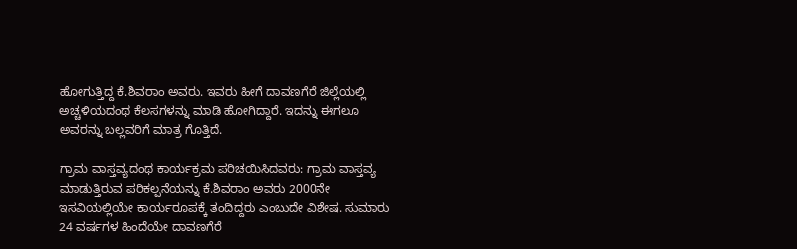ಹೋಗುತ್ತಿದ್ದ ಕೆ.ಶಿವರಾಂ ಅವರು. ಇವರು ಹೀಗೆ ದಾವಣಗೆರೆ ಜಿಲ್ಲೆಯಲ್ಲಿ ಅಚ್ಚಳಿಯದಂಥ ಕೆಲಸಗಳನ್ನು ಮಾಡಿ ಹೋಗಿದ್ದಾರೆ. ಇದನ್ನು ಈಗಲೂ ಅವರನ್ನು ಬಲ್ಲವರಿಗೆ ಮಾತ್ರ ಗೊತ್ತಿದೆ.

ಗ್ರಾಮ ವಾಸ್ತವ್ಯದಂಥ ಕಾರ್ಯಕ್ರಮ ಪರಿಚಯಿಸಿದವರು: ಗ್ರಾಮ ವಾಸ್ತವ್ಯ ಮಾಡುತ್ತಿರುವ ಪರಿಕಲ್ಪನೆಯನ್ನು ಕೆ.ಶಿವರಾಂ ಅವರು 2000ನೇ ಇಸವಿಯಲ್ಲಿಯೇ ಕಾರ್ಯರೂಪಕ್ಕೆ ತಂದಿದ್ದರು ಎಂಬುದೇ ವಿಶೇಷ. ಸುಮಾರು 24 ವರ್ಷಗಳ ಹಿಂದೆಯೇ ದಾವಣಗೆರೆ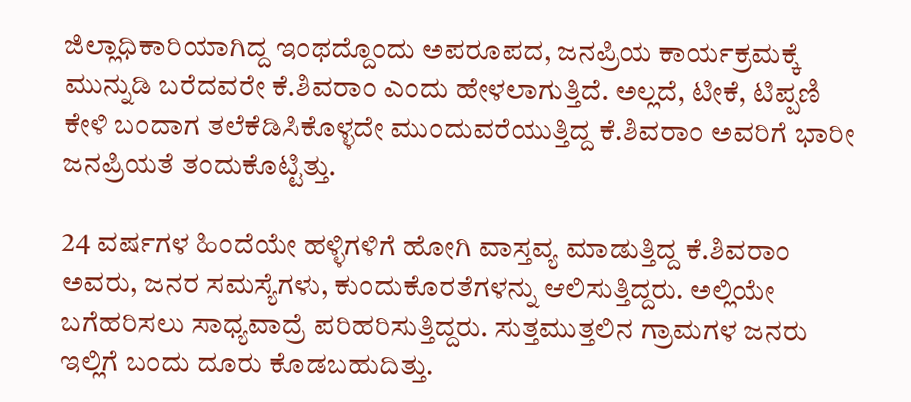ಜಿಲ್ಲಾಧಿಕಾರಿಯಾಗಿದ್ದ ಇಂಥದ್ದೊಂದು ಅಪರೂಪದ, ಜನಪ್ರಿಯ ಕಾರ್ಯಕ್ರಮಕ್ಕೆ ಮುನ್ನುಡಿ ಬರೆದವರೇ ಕೆ.ಶಿವರಾಂ ಎಂದು ಹೇಳಲಾಗುತ್ತಿದೆ. ಅಲ್ಲದೆ, ಟೀಕೆ, ಟಿಪ್ಪಣಿ ಕೇಳಿ ಬಂದಾಗ ತಲೆಕೆಡಿಸಿಕೊಳ್ಳದೇ ಮುಂದುವರೆಯುತ್ತಿದ್ದ ಕೆ.ಶಿವರಾಂ ಅವರಿಗೆ ಭಾರೀ ಜನಪ್ರಿಯತೆ ತಂದುಕೊಟ್ಟಿತ್ತು.

24 ವರ್ಷಗಳ ಹಿಂದೆಯೇ ಹಳ್ಳಿಗಳಿಗೆ ಹೋಗಿ ವಾಸ್ತವ್ಯ ಮಾಡುತ್ತಿದ್ದ ಕೆ.ಶಿವರಾಂ ಅವರು, ಜನರ ಸಮಸ್ಯೆಗಳು, ಕುಂದುಕೊರತೆಗಳನ್ನು ಆಲಿಸುತ್ತಿದ್ದರು. ಅಲ್ಲಿಯೇ ಬಗೆಹರಿಸಲು ಸಾಧ್ಯವಾದ್ರೆ ಪರಿಹರಿಸುತ್ತಿದ್ದರು. ಸುತ್ತಮುತ್ತಲಿನ ಗ್ರಾಮಗಳ ಜನರು ಇಲ್ಲಿಗೆ ಬಂದು ದೂರು ಕೊಡಬಹುದಿತ್ತು.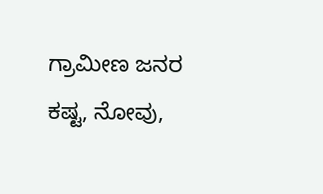ಗ್ರಾಮೀಣ ಜನರ ಕಷ್ಟ, ನೋವು,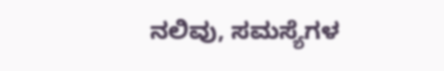ನಲಿವು, ಸಮಸ್ಯೆಗಳ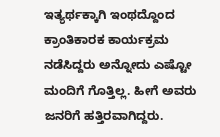ಇತ್ಯರ್ಥಕ್ಕಾಗಿ ಇಂಥದ್ದೊಂದ ಕ್ರಾಂತಿಕಾರಕ ಕಾರ್ಯಕ್ರಮ ನಡೆಸಿದ್ದರು ಅನ್ನೋದು ಎಷ್ಟೋ ಮಂದಿಗೆ ಗೊತ್ತಿಲ್ಲ. ಹೀಗೆ ಅವರು ಜನರಿಗೆ ಹತ್ತಿರವಾಗಿದ್ದರು.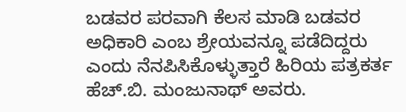ಬಡವರ ಪರವಾಗಿ ಕೆಲಸ ಮಾಡಿ ಬಡವರ ಅಧಿಕಾರಿ ಎಂಬ ಶ್ರೇಯವನ್ನೂ ಪಡೆದಿದ್ದರು ಎಂದು ನೆನಪಿಸಿಕೊಳ್ಳುತ್ತಾರೆ ಹಿರಿಯ ಪತ್ರಕರ್ತ ಹೆಚ್.ಬಿ. ಮಂಜುನಾಥ್ ಅವರು.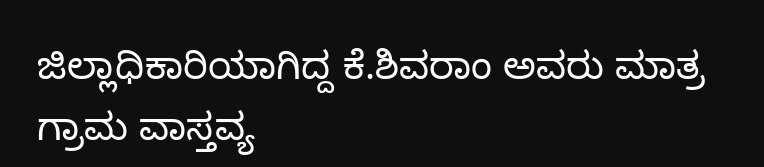ಜಿಲ್ಲಾಧಿಕಾರಿಯಾಗಿದ್ದ ಕೆ.ಶಿವರಾಂ ಅವರು ಮಾತ್ರ ಗ್ರಾಮ ವಾಸ್ತವ್ಯ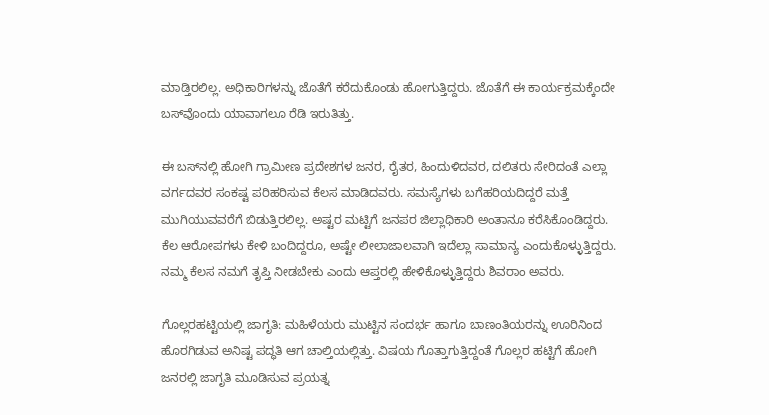ಮಾಡ್ತಿರಲಿಲ್ಲ. ಅಧಿಕಾರಿಗಳನ್ನು ಜೊತೆಗೆ ಕರೆದುಕೊಂಡು ಹೋಗುತ್ತಿದ್ದರು. ಜೊತೆಗೆ ಈ ಕಾರ್ಯಕ್ರಮಕ್ಕೆಂದೇ ಬಸ್‌ವೊಂದು ಯಾವಾಗಲೂ ರೆಡಿ ಇರುತಿತ್ತು.

ಈ ಬಸ್‌ನಲ್ಲಿ ಹೋಗಿ ಗ್ರಾಮೀಣ ಪ್ರದೇಶಗಳ ಜನರ, ರೈತರ, ಹಿಂದುಳಿದವರ, ದಲಿತರು ಸೇರಿದಂತೆ ಎಲ್ಲಾ ವರ್ಗದವರ ಸಂಕಷ್ಟ ಪರಿಹರಿಸುವ ಕೆಲಸ ಮಾಡಿದವರು. ಸಮಸ್ಯೆಗಳು ಬಗೆಹರಿಯದಿದ್ದರೆ ಮತ್ತೆ ಮುಗಿಯುವವರೆಗೆ ಬಿಡುತ್ತಿರಲಿಲ್ಲ. ಅಷ್ಟರ ಮಟ್ಟಿಗೆ ಜನಪರ ಜಿಲ್ಲಾಧಿಕಾರಿ ಅಂತಾನೂ ಕರೆಸಿಕೊಂಡಿದ್ದರು. ಕೆಲ ಆರೋಪಗಳು ಕೇಳಿ ಬಂದಿದ್ದರೂ, ಅಷ್ಟೇ ಲೀಲಾಜಾಲವಾಗಿ ಇದೆಲ್ಲಾ ಸಾಮಾನ್ಯ ಎಂದುಕೊಳ್ಳುತ್ತಿದ್ದರು. ನಮ್ಮ ಕೆಲಸ ನಮಗೆ ತೃಪ್ತಿ ನೀಡಬೇಕು ಎಂದು ಆಪ್ತರಲ್ಲಿ ಹೇಳಿಕೊಳ್ಳುತ್ತಿದ್ದರು ಶಿವರಾಂ ಅವರು.

ಗೊಲ್ಲರಹಟ್ಟಿಯಲ್ಲಿ ಜಾಗೃತಿ: ಮಹಿಳೆಯರು ಮುಟ್ಟಿನ ಸಂದರ್ಭ ಹಾಗೂ ಬಾಣಂತಿಯರನ್ನು ಊರಿನಿಂದ ಹೊರಗಿಡುವ ಅನಿಷ್ಟ ಪದ್ಧತಿ ಆಗ ಚಾಲ್ತಿಯಲ್ಲಿತ್ತು. ವಿಷಯ ಗೊತ್ತಾಗುತ್ತಿದ್ದಂತೆ ಗೊಲ್ಲರ ಹಟ್ಟಿಗೆ ಹೋಗಿ ಜನರಲ್ಲಿ ಜಾಗೃತಿ ಮೂಡಿಸುವ ಪ್ರಯತ್ನ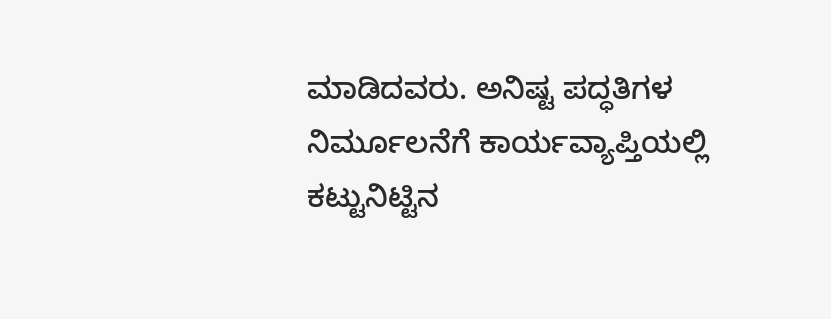ಮಾಡಿದವರು. ಅನಿಷ್ಟ ಪದ್ಧತಿಗಳ ನಿರ್ಮೂಲನೆಗೆ ಕಾರ್ಯವ್ಯಾಪ್ತಿಯಲ್ಲಿ ಕಟ್ಟುನಿಟ್ಟಿನ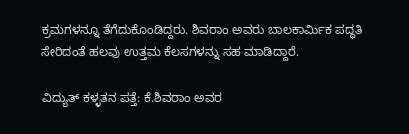ಕ್ರಮಗಳನ್ನೂ ತೆಗೆದುಕೊಂಡಿದ್ದರು. ಶಿವರಾಂ ಅವರು ಬಾಲಕಾರ್ಮಿಕ ಪದ್ಧತಿ ಸೇರಿದಂತೆ ಹಲವು ಉತ್ತಮ ಕೆಲಸಗಳನ್ನು ಸಹ ಮಾಡಿದ್ದಾರೆ.

ವಿದ್ಯುತ್ ಕಳ್ಳತನ ಪತ್ತೆ: ಕೆ.ಶಿವರಾಂ ಅವರ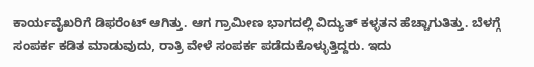ಕಾರ್ಯವೈಖರಿಗೆ ಡಿಫರೆಂಟ್ ಆಗಿತ್ತು. ಆಗ ಗ್ರಾಮೀಣ ಭಾಗದಲ್ಲಿ ವಿದ್ಯುತ್ ಕಳ್ಳತನ ಹೆಚ್ಚಾಗುತಿತ್ತು. ಬೆಳಗ್ಗೆ ಸಂಪರ್ಕ ಕಡಿತ ಮಾಡುವುದು, ರಾತ್ರಿ ವೇಳೆ ಸಂಪರ್ಕ ಪಡೆದುಕೊಳ್ಳುತ್ತಿದ್ದರು. ಇದು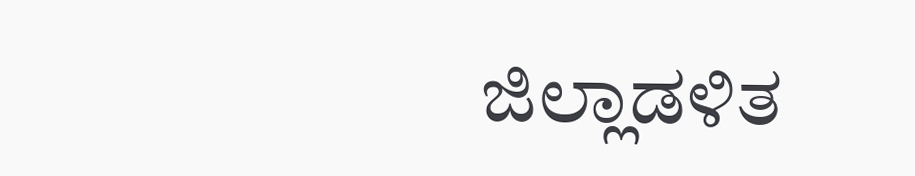ಜಿಲ್ಲಾಡಳಿತ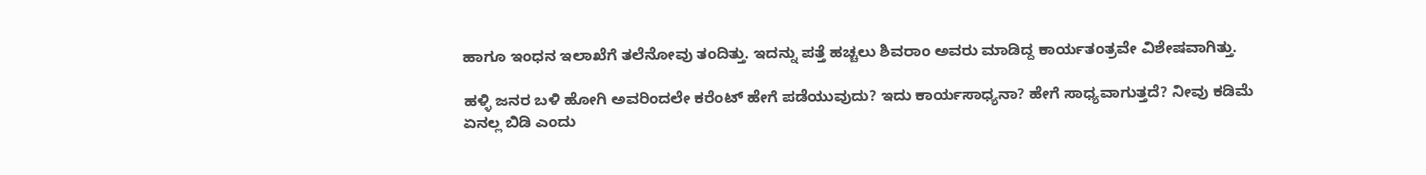ಹಾಗೂ ಇಂಧನ ಇಲಾಖೆಗೆ ತಲೆನೋವು ತಂದಿತ್ತು. ಇದನ್ನು ಪತ್ತೆ ಹಚ್ಚಲು ಶಿವರಾಂ ಅವರು ಮಾಡಿದ್ದ ಕಾರ್ಯತಂತ್ರವೇ ವಿಶೇಷವಾಗಿತ್ತು.

ಹಳ್ಳಿ ಜನರ ಬಳಿ ಹೋಗಿ ಅವರಿಂದಲೇ ಕರೆಂಟ್ ಹೇಗೆ ಪಡೆಯುವುದು? ಇದು ಕಾರ್ಯಸಾಧ್ಯನಾ? ಹೇಗೆ ಸಾಧ್ಯವಾಗುತ್ತದೆ? ನೀವು ಕಡಿಮೆ ಏನಲ್ಲ ಬಿಡಿ ಎಂದು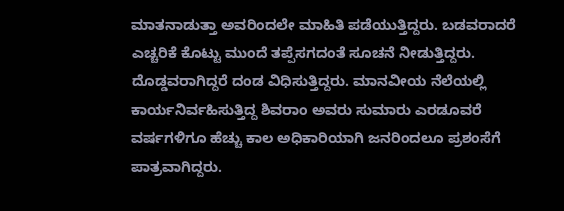ಮಾತನಾಡುತ್ತಾ ಅವರಿಂದಲೇ ಮಾಹಿತಿ ಪಡೆಯುತ್ತಿದ್ದರು. ಬಡವರಾದರೆ ಎಚ್ಚರಿಕೆ ಕೊಟ್ಟು ಮುಂದೆ ತಪ್ಪೆಸಗದಂತೆ ಸೂಚನೆ ನೀಡುತ್ತಿದ್ದರು. ದೊಡ್ಡವರಾಗಿದ್ದರೆ ದಂಡ ವಿಧಿಸುತ್ತಿದ್ದರು. ಮಾನವೀಯ ನೆಲೆಯಲ್ಲಿ ಕಾರ್ಯನಿರ್ವಹಿಸುತ್ತಿದ್ದ ಶಿವರಾಂ ಅವರು ಸುಮಾರು ಎರಡೂವರೆ ವರ್ಷಗಳಿಗೂ ಹೆಚ್ಚು ಕಾಲ ಅಧಿಕಾರಿಯಾಗಿ ಜನರಿಂದಲೂ ಪ್ರಶಂಸೆಗೆ ಪಾತ್ರವಾಗಿದ್ದರು.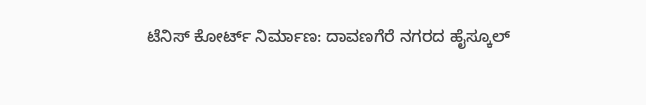ಟೆನಿಸ್ ಕೋರ್ಟ್ ನಿರ್ಮಾಣ: ದಾವಣಗೆರೆ ನಗರದ ಹೈಸ್ಕೂಲ್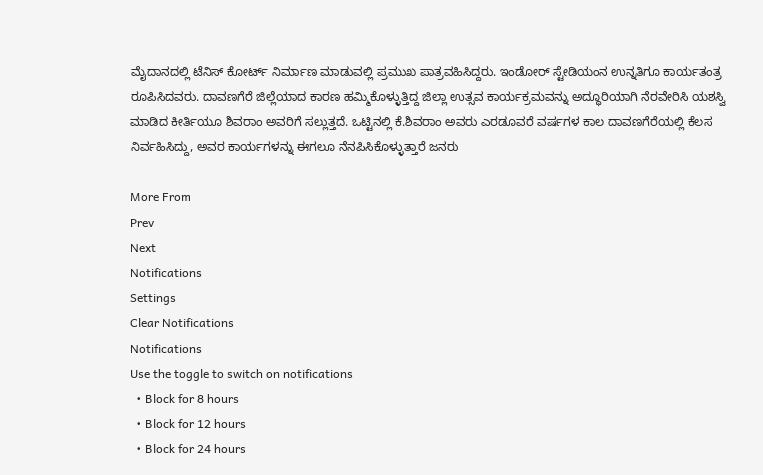ಮೈದಾನದಲ್ಲಿ ಟೆನಿಸ್ ಕೋರ್ಟ್ ನಿರ್ಮಾಣ ಮಾಡುವಲ್ಲಿ ಪ್ರಮುಖ ಪಾತ್ರವಹಿಸಿದ್ದರು. ಇಂಡೋರ್ ಸ್ಟೇಡಿಯಂನ ಉನ್ನತಿಗೂ ಕಾರ್ಯತಂತ್ರ ರೂಪಿಸಿದವರು. ದಾವಣಗೆರೆ ಜಿಲ್ಲೆಯಾದ ಕಾರಣ ಹಮ್ಮಿಕೊಳ್ಳುತ್ತಿದ್ದ ಜಿಲ್ಲಾ ಉತ್ಸವ ಕಾರ್ಯಕ್ರಮವನ್ನು ಅದ್ಧೂರಿಯಾಗಿ ನೆರವೇರಿಸಿ ಯಶಸ್ವಿ ಮಾಡಿದ ಕೀರ್ತಿಯೂ ಶಿವರಾಂ ಅವರಿಗೆ ಸಲ್ಲುತ್ತದೆ. ಒಟ್ಟಿನಲ್ಲಿ ಕೆ.ಶಿವರಾಂ ಅವರು ಎರಡೂವರೆ ವರ್ಷಗಳ ಕಾಲ ದಾವಣಗೆರೆಯಲ್ಲಿ ಕೆಲಸ ನಿರ್ವಹಿಸಿದ್ದು, ಅವರ ಕಾರ್ಯಗಳನ್ನು ಈಗಲೂ ನೆನಪಿಸಿಕೊಳ್ಳುತ್ತಾರೆ ಜನರು

More From
Prev
Next
Notifications
Settings
Clear Notifications
Notifications
Use the toggle to switch on notifications
  • Block for 8 hours
  • Block for 12 hours
  • Block for 24 hours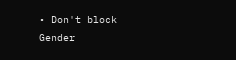• Don't block
Gender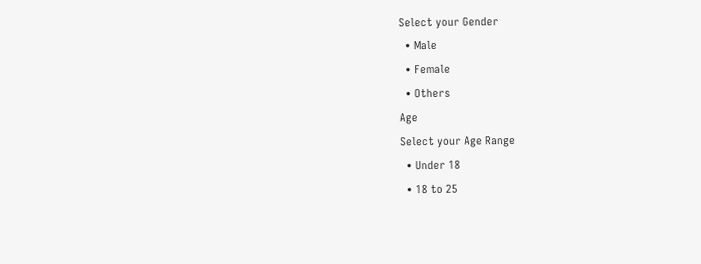Select your Gender
  • Male
  • Female
  • Others
Age
Select your Age Range
  • Under 18
  • 18 to 25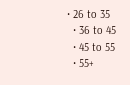• 26 to 35
  • 36 to 45
  • 45 to 55
  • 55+